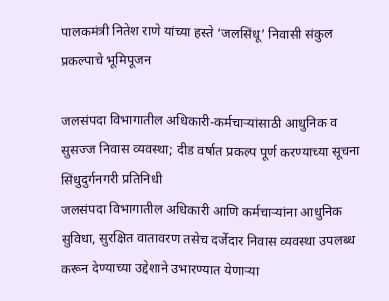पालकमंत्री नितेश राणे यांच्या हस्ते ‘जलसिंधू’ निवासी संकुल प्रकल्पाचे भूमिपूजन

जलसंपदा विभागातील अधिकारी-कर्मचाऱ्यांसाठी आधुनिक व सुसज्ज निवास व्यवस्था; दीड वर्षात प्रकल्प पूर्ण करण्याच्या सूचना
सिंधुदुर्गनगरी प्रतिनिधी
जलसंपदा विभागातील अधिकारी आणि कर्मचाऱ्यांना आधुनिक सुविधा, सुरक्षित वातावरण तसेच दर्जेदार निवास व्यवस्था उपलब्ध करून देण्याच्या उद्देशाने उभारण्यात येणाऱ्या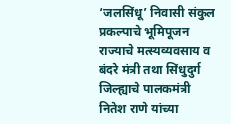‘जलसिंधू’ निवासी संकुल प्रकल्पाचे भूमिपूजन राज्याचे मत्स्यव्यवसाय व बंदरे मंत्री तथा सिंधुदुर्ग जिल्ह्याचे पालकमंत्री नितेश राणे यांच्या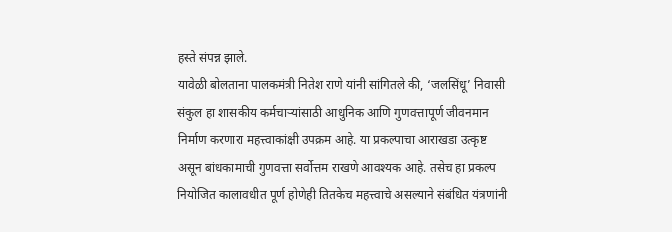हस्ते संपन्न झाले.
यावेळी बोलताना पालकमंत्री नितेश राणे यांनी सांगितले की, ‘जलसिंधू’ निवासी संकुल हा शासकीय कर्मचाऱ्यांसाठी आधुनिक आणि गुणवत्तापूर्ण जीवनमान निर्माण करणारा महत्त्वाकांक्षी उपक्रम आहे. या प्रकल्पाचा आराखडा उत्कृष्ट असून बांधकामाची गुणवत्ता सर्वोत्तम राखणे आवश्यक आहे. तसेच हा प्रकल्प नियोजित कालावधीत पूर्ण होणेही तितकेच महत्त्वाचे असल्याने संबंधित यंत्रणांनी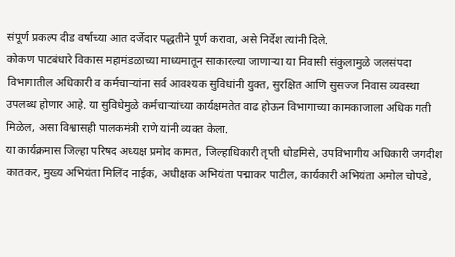संपूर्ण प्रकल्प दीड वर्षाच्या आत दर्जेदार पद्धतीने पूर्ण करावा, असे निर्देश त्यांनी दिले.
कोकण पाटबंधारे विकास महामंडळाच्या माध्यमातून साकारल्या जाणाऱ्या या निवासी संकुलामुळे जलसंपदा विभागातील अधिकारी व कर्मचाऱ्यांना सर्व आवश्यक सुविधांनी युक्त, सुरक्षित आणि सुसज्ज निवास व्यवस्था उपलब्ध होणार आहे. या सुविधेमुळे कर्मचाऱ्यांच्या कार्यक्षमतेत वाढ होऊन विभागाच्या कामकाजाला अधिक गती मिळेल, असा विश्वासही पालकमंत्री राणे यांनी व्यक्त केला.
या कार्यक्रमास जिल्हा परिषद अध्यक्ष प्रमोद कामत, जिल्हाधिकारी तृप्ती धोडमिसे, उपविभागीय अधिकारी जगदीश कातकर, मुख्य अभियंता मिलिंद नाईक, अधीक्षक अभियंता पद्माकर पाटील, कार्यकारी अभियंता अमोल चोपडे,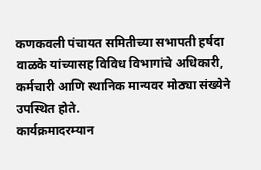कणकवली पंचायत समितीच्या सभापती हर्षदा वाळके यांच्यासह विविध विभागांचे अधिकारी, कर्मचारी आणि स्थानिक मान्यवर मोठ्या संख्येने उपस्थित होते.
कार्यक्रमादरम्यान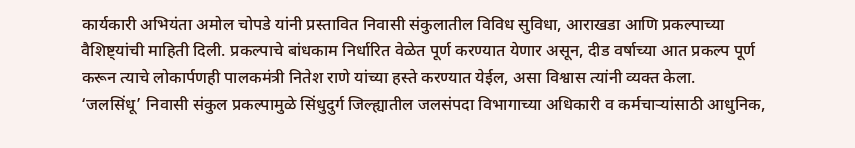कार्यकारी अभियंता अमोल चोपडे यांनी प्रस्तावित निवासी संकुलातील विविध सुविधा, आराखडा आणि प्रकल्पाच्या वैशिष्ट्यांची माहिती दिली. प्रकल्पाचे बांधकाम निर्धारित वेळेत पूर्ण करण्यात येणार असून, दीड वर्षाच्या आत प्रकल्प पूर्ण करून त्याचे लोकार्पणही पालकमंत्री नितेश राणे यांच्या हस्ते करण्यात येईल, असा विश्वास त्यांनी व्यक्त केला.
‘जलसिंधू’ निवासी संकुल प्रकल्पामुळे सिंधुदुर्ग जिल्ह्यातील जलसंपदा विभागाच्या अधिकारी व कर्मचाऱ्यांसाठी आधुनिक,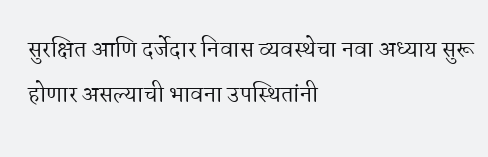सुरक्षित आणि दर्जेदार निवास व्यवस्थेचा नवा अध्याय सुरू होणार असल्याची भावना उपस्थितांनी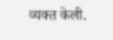व्यक्त केली.